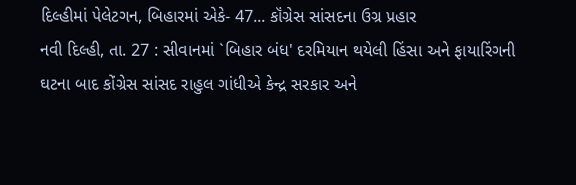દિલ્હીમાં પેલેટગન, બિહારમાં એકે- 47... કૉંગ્રેસ સાંસદના ઉગ્ર પ્રહાર
નવી દિલ્હી, તા. 27 : સીવાનમાં `બિહાર બંધ' દરમિયાન થયેલી હિંસા અને ફાયારિંગની
ઘટના બાદ કોંગ્રેસ સાંસદ રાહુલ ગાંધીએ કેન્દ્ર સરકાર અને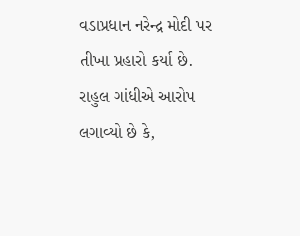વડાપ્રધાન નરેન્દ્ર મોદી પર
તીખા પ્રહારો કર્યા છે. રાહુલ ગાંધીએ આરોપ લગાવ્યો છે કે,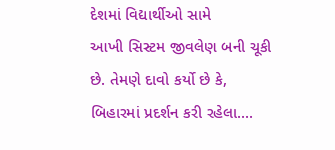દેશમાં વિદ્યાર્થીઓ સામે
આખી સિસ્ટમ જીવલેણ બની ચૂકી છે. તેમણે દાવો કર્યો છે કે, બિહારમાં પ્રદર્શન કરી રહેલા....